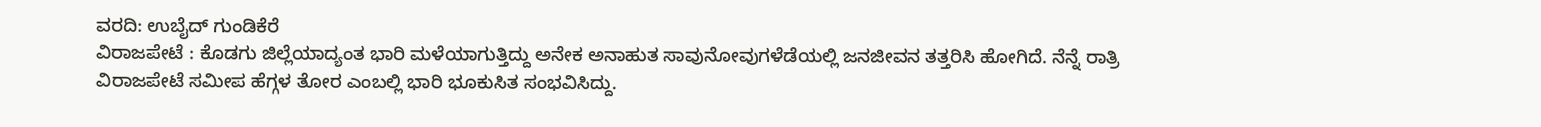ವರದಿ: ಉಬೈದ್ ಗುಂಡಿಕೆರೆ
ವಿರಾಜಪೇಟೆ : ಕೊಡಗು ಜಿಲ್ಲೆಯಾದ್ಯಂತ ಭಾರಿ ಮಳೆಯಾಗುತ್ತಿದ್ದು ಅನೇಕ ಅನಾಹುತ ಸಾವುನೋವುಗಳೆಡೆಯಲ್ಲಿ ಜನಜೀವನ ತತ್ತರಿಸಿ ಹೋಗಿದೆ. ನೆನ್ನೆ ರಾತ್ರಿ ವಿರಾಜಪೇಟೆ ಸಮೀಪ ಹೆಗ್ಗಳ ತೋರ ಎಂಬಲ್ಲಿ ಭಾರಿ ಭೂಕುಸಿತ ಸಂಭವಿಸಿದ್ದು.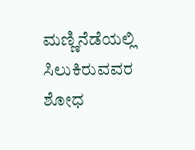ಮಣ್ಣಿನೆಡೆಯಲ್ಲಿ ಸಿಲುಕಿರುವವರ ಶೋಧ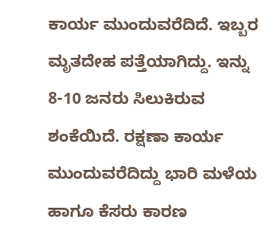ಕಾರ್ಯ ಮುಂದುವರೆದಿದೆ. ಇಬ್ಬರ ಮೃತದೇಹ ಪತ್ತೆಯಾಗಿದ್ದು. ಇನ್ನು 8-10 ಜನರು ಸಿಲುಕಿರುವ ಶಂಕೆಯಿದೆ. ರಕ್ಷಣಾ ಕಾರ್ಯ ಮುಂದುವರೆದಿದ್ದು ಭಾರಿ ಮಳೆಯ ಹಾಗೂ ಕೆಸರು ಕಾರಣ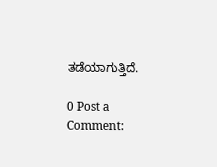ತಡೆಯಾಗುತ್ತಿದೆ.

0 Post a Comment: